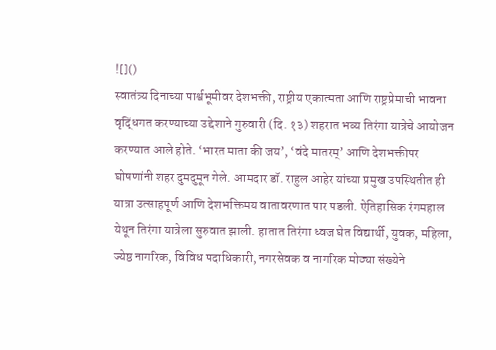![]()
स्वातंत्र्य दिनाच्या पार्श्वभूमीवर देशभक्ती, राष्ट्रीय एकात्मता आणि राष्ट्रप्रेमाची भावना वृद्धिंगत करण्याच्या उद्देशाने गुरुवारी (दि. १३) शहरात भव्य तिरंगा यात्रेचे आयोजन करण्यात आले होते. ‘भारत माता की जय’, ‘वंदे मातरम्’ आणि देशभक्तीपर घोषणांनी शहर दुमदुमून गेले. आमदार डॉ. राहुल आहेर यांच्या प्रमुख उपस्थितीत ही यात्रा उत्साहपूर्ण आणि देशभक्तिमय वातावरणात पार पडली. ऐतिहासिक रंगमहाल येथून तिरंगा यात्रेला सुरुवात झाली. हातात तिरंगा ध्वज घेत विद्यार्थी, युवक, महिला, ज्येष्ठ नागरिक, विविध पदाधिकारी, नगरसेवक व नागरिक मोठ्या संख्येने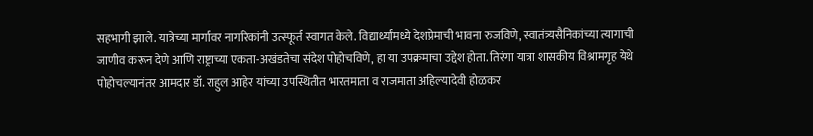सहभागी झाले. यात्रेच्या मार्गावर नागरिकांनी उत्स्फूर्त स्वागत केले. विद्यार्थ्यांमध्ये देशप्रेमाची भावना रुजविणे, स्वातंत्र्यसैनिकांच्या त्यागाची जाणीव करून देणे आणि राष्ट्राच्या एकता-अखंडतेचा संदेश पोहोचविणे, हा या उपक्रमाचा उद्देश होता. तिरंगा यात्रा शासकीय विश्रामगृह येथे पोहोचल्यानंतर आमदार डॉ. राहुल आहेर यांच्या उपस्थितीत भारतमाता व राजमाता अहिल्यादेवी होळकर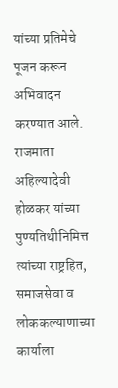यांच्या प्रतिमेचे पूजन करून अभिवादन करण्यात आले. राजमाता अहिल्यादेवी होळकर यांच्या पुण्यतिथीनिमित्त त्यांच्या राष्ट्रहित, समाजसेवा व लोककल्याणाच्या कार्याला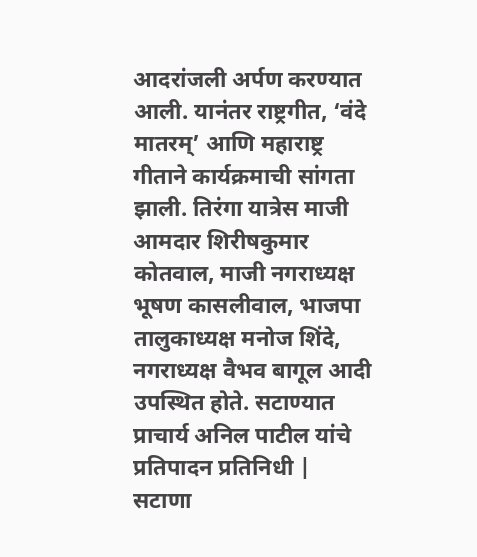आदरांजली अर्पण करण्यात आली. यानंतर राष्ट्रगीत, ‘वंदे मातरम्’ आणि महाराष्ट्र गीताने कार्यक्रमाची सांगता झाली. तिरंगा यात्रेस माजी आमदार शिरीषकुमार कोतवाल, माजी नगराध्यक्ष भूषण कासलीवाल, भाजपा तालुकाध्यक्ष मनोज शिंदे, नगराध्यक्ष वैभव बागूल आदी उपस्थित होते. सटाण्यात प्राचार्य अनिल पाटील यांचे प्रतिपादन प्रतिनिधी | सटाणा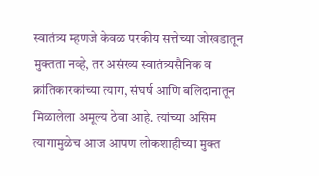स्वातंत्र्य म्हणजे केवळ परकीय सत्तेच्या जोखडातून मुक्तता नव्हे, तर असंख्य स्वातंत्र्यसैनिक व क्रांतिकारकांच्या त्याग, संघर्ष आणि बलिदानातून मिळालेला अमूल्य ठेवा आहे. त्यांच्या असिम त्यागामुळेच आज आपण लोकशाहीच्या मुक्त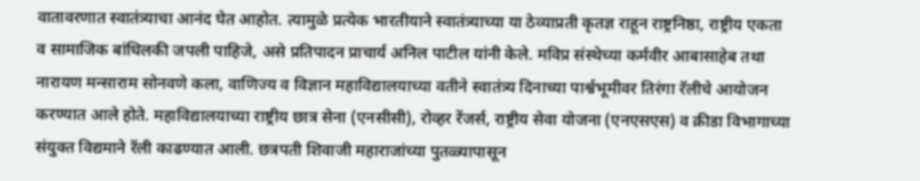वातावरणात स्वातंत्र्याचा आनंद घेत आहोत. त्यामुळे प्रत्येक भारतीयाने स्वातंत्र्याच्या या ठेव्याप्रती कृतज्ञ राहून राष्ट्रनिष्ठा, राष्ट्रीय एकता व सामाजिक बांधिलकी जपली पाहिजे, असे प्रतिपादन प्राचार्य अनिल पाटील यांनी केले. मविप्र संस्थेच्या कर्मवीर आबासाहेब तथा नारायण मन्साराम सोनवणे कला, वाणिज्य व विज्ञान महाविद्यालयाच्या वतीने स्वातंत्र्य दिनाच्या पार्श्वभूमीवर तिरंगा रॅलीचे आयोजन करण्यात आले होते. महाविद्यालयाच्या राष्ट्रीय छात्र सेना (एनसीसी), रोव्हर रेंजर्स, राष्ट्रीय सेवा योजना (एनएसएस) व क्रीडा विभागाच्या संयुक्त विद्यमाने रॅली काढण्यात आली. छत्रपती शिवाजी महाराजांच्या पुतळ्यापासून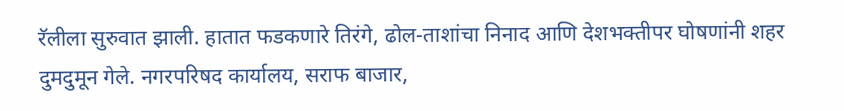रॅलीला सुरुवात झाली. हातात फडकणारे तिरंगे, ढोल-ताशांचा निनाद आणि देशभक्तीपर घोषणांनी शहर दुमदुमून गेले. नगरपरिषद कार्यालय, सराफ बाजार,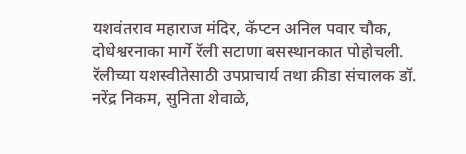यशवंतराव महाराज मंदिर, कॅप्टन अनिल पवार चौक, दोधेश्वरनाका मार्गे रॅली सटाणा बसस्थानकात पोहोचली. रॅलीच्या यशस्वीतेसाठी उपप्राचार्य तथा क्रीडा संचालक डॉ. नरेंद्र निकम, सुनिता शेवाळे,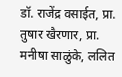डॉ. राजेंद्र वसाईत, प्रा. तुषार खैरणार, प्रा. मनीषा साळुंके, ललित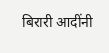बिरारी आदींनी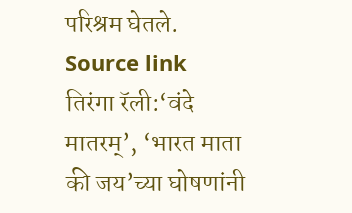परिश्रम घेतले.
Source link
तिरंगा रॅली:‘वंदे मातरम्’, ‘भारत माता की जय’च्या घोषणांनी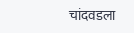चांदवडला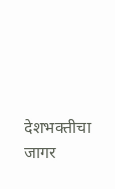देशभक्तीचा जागर